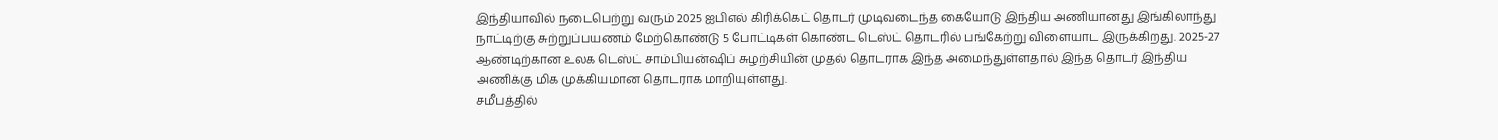இந்தியாவில் நடைபெற்று வரும் 2025 ஐபிஎல் கிரிக்கெட் தொடர் முடிவடைந்த கையோடு இந்திய அணியானது இங்கிலாந்து நாட்டிற்கு சுற்றுப்பயணம் மேற்கொண்டு 5 போட்டிகள் கொண்ட டெஸ்ட் தொடரில் பங்கேற்று விளையாட இருக்கிறது. 2025-27 ஆண்டிற்கான உலக டெஸ்ட் சாம்பியன்ஷிப் சுழற்சியின் முதல் தொடராக இந்த அமைந்துள்ளதால் இந்த தொடர் இந்திய அணிக்கு மிக முக்கியமான தொடராக மாறியுள்ளது.
சமீபத்தில்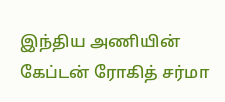இந்திய அணியின் கேப்டன் ரோகித் சர்மா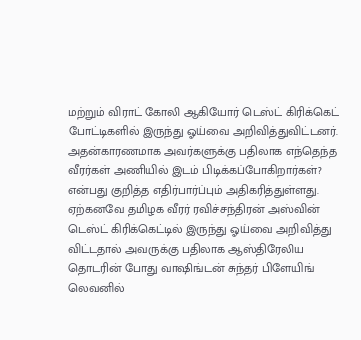மற்றும் விராட் கோலி ஆகியோர் டெஸ்ட் கிரிக்கெட் போட்டிகளில் இருந்து ஓய்வை அறிவித்துவிட்டனர். அதன்காரணமாக அவர்களுக்கு பதிலாக எந்தெந்த வீரர்கள் அணியில் இடம் பிடிக்கப்போகிறார்கள்? என்பது குறித்த எதிர்பார்ப்பும் அதிகரித்துள்ளது. ஏற்கனவே தமிழக வீரர் ரவிச்சந்திரன் அஸ்வின் டெஸ்ட் கிரிக்கெட்டில் இருந்து ஓய்வை அறிவித்து விட்டதால் அவருக்கு பதிலாக ஆஸ்திரேலிய தொடரின் போது வாஷிங்டன் சுந்தர் பிளேயிங் லெவனில்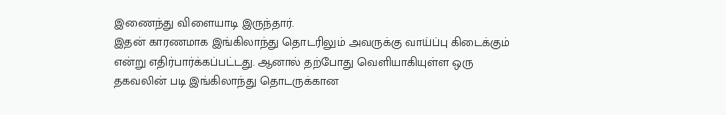இணைந்து விளையாடி இருந்தார்.
இதன் காரணமாக இங்கிலாந்து தொடரிலும் அவருக்கு வாய்ப்பு கிடைக்கும் என்று எதிர்பார்க்கப்பட்டது. ஆனால் தற்போது வெளியாகியுள்ள ஒரு தகவலின் படி இங்கிலாந்து தொடருக்கான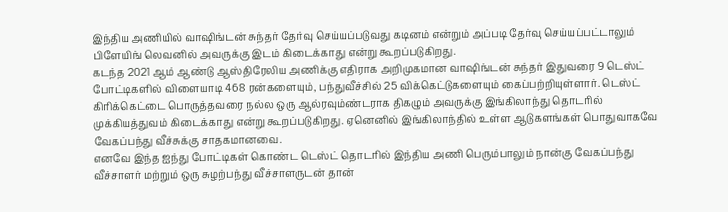இந்திய அணியில் வாஷிங்டன் சுந்தர் தேர்வு செய்யப்படுவது கடினம் என்றும் அப்படி தேர்வு செய்யப்பட்டாலும் பிளேயிங் லெவனில் அவருக்கு இடம் கிடைக்காது என்று கூறப்படுகிறது.
கடந்த 2021 ஆம் ஆண்டு ஆஸ்திரேலிய அணிக்கு எதிராக அறிமுகமான வாஷிங்டன் சுந்தர் இதுவரை 9 டெஸ்ட் போட்டிகளில் விளையாடி 468 ரன்களையும், பந்துவீச்சில் 25 விக்கெட்டுகளையும் கைப்பற்றியுள்ளார். டெஸ்ட் கிரிக்கெட்டை பொருத்தவரை நல்ல ஒரு ஆல்ரவும்ண்டராக திகழும் அவருக்கு இங்கிலாந்து தொடரில் முக்கியத்துவம் கிடைக்காது என்று கூறப்படுகிறது. ஏனெனில் இங்கிலாந்தில் உள்ள ஆடுகளங்கள் பொதுவாகவே வேகப்பந்து வீச்சுக்கு சாதகமானவை.
எனவே இந்த ஐந்து போட்டிகள் கொண்ட டெஸ்ட் தொடரில் இந்திய அணி பெரும்பாலும் நான்கு வேகப்பந்து வீச்சாளர் மற்றும் ஒரு சுழற்பந்து வீச்சாளருடன் தான்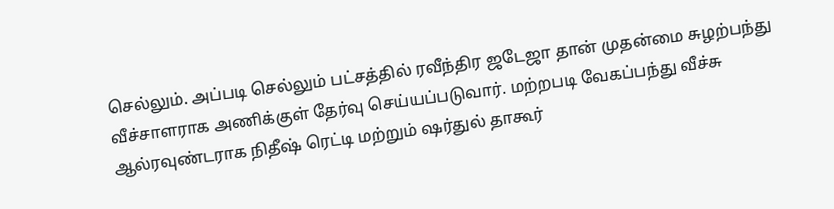செல்லும். அப்படி செல்லும் பட்சத்தில் ரவீந்திர ஜடேஜா தான் முதன்மை சுழற்பந்து வீச்சாளராக அணிக்குள் தேர்வு செய்யப்படுவார். மற்றபடி வேகப்பந்து வீச்சு ஆல்ரவுண்டராக நிதீஷ் ரெட்டி மற்றும் ஷர்துல் தாகூர்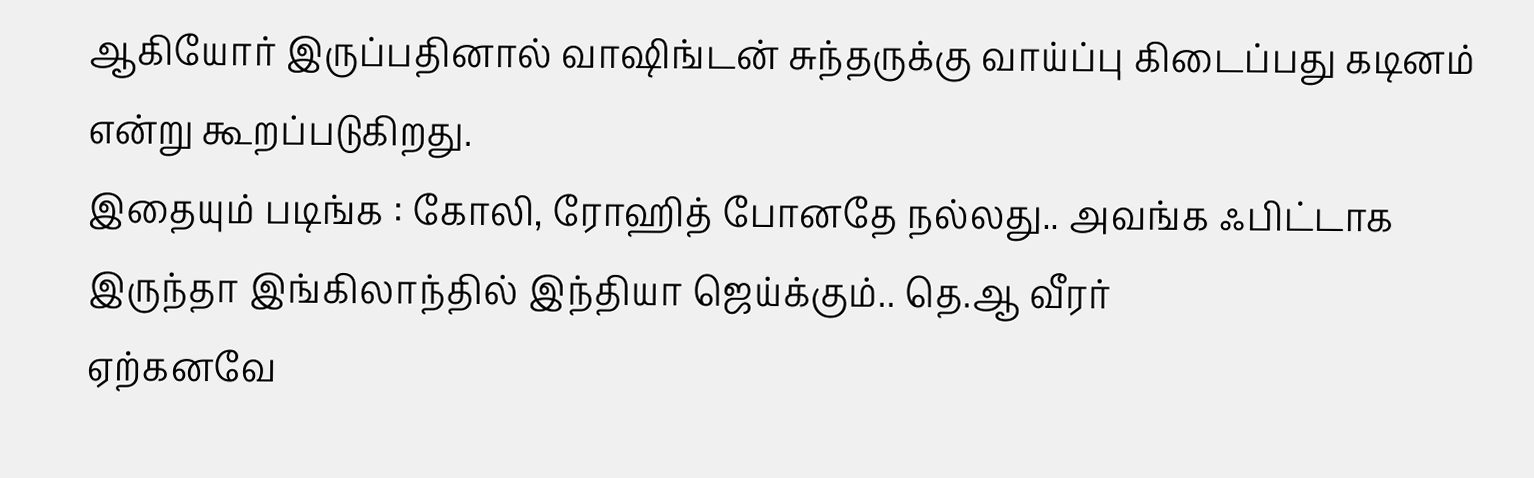ஆகியோர் இருப்பதினால் வாஷிங்டன் சுந்தருக்கு வாய்ப்பு கிடைப்பது கடினம் என்று கூறப்படுகிறது.
இதையும் படிங்க : கோலி, ரோஹித் போனதே நல்லது.. அவங்க ஃபிட்டாக இருந்தா இங்கிலாந்தில் இந்தியா ஜெய்க்கும்.. தெ.ஆ வீரர்
ஏற்கனவே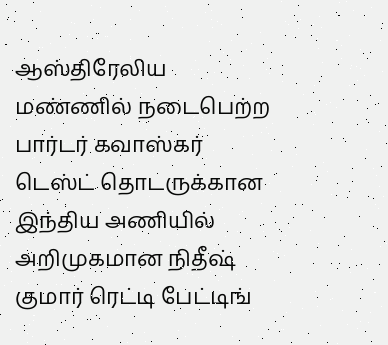ஆஸ்திரேலிய மண்ணில் நடைபெற்ற பார்டர் கவாஸ்கர் டெஸ்ட் தொடருக்கான இந்திய அணியில் அறிமுகமான நிதீஷ் குமார் ரெட்டி பேட்டிங்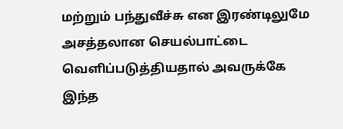மற்றும் பந்துவீச்சு என இரண்டிலுமே அசத்தலான செயல்பாட்டை வெளிப்படுத்தியதால் அவருக்கே இந்த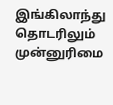இங்கிலாந்து தொடரிலும் முன்னுரிமை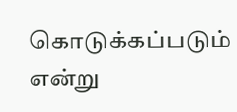கொடுக்கப்படும் என்று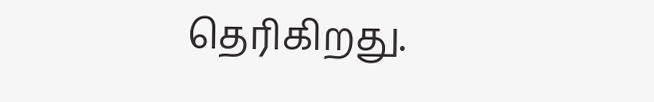தெரிகிறது.